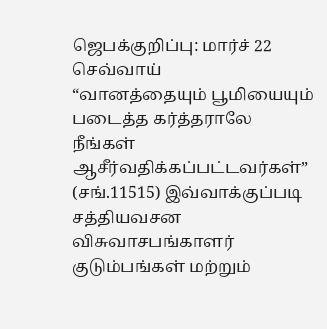ஜெபக்குறிப்பு: மார்ச் 22 செவ்வாய்
“வானத்தையும் பூமியையும் படைத்த கர்த்தராலே நீங்கள் ஆசீர்வதிக்கப்பட்டவர்கள்” (சங்.11515) இவ்வாக்குப்படி சத்தியவசன விசுவாசபங்காளர் குடும்பங்கள் மற்றும்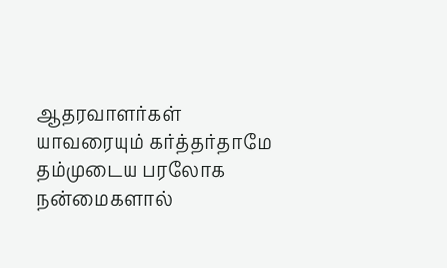ஆதரவாளர்கள் யாவரையும் கர்த்தர்தாமே தம்முடைய பரலோக நன்மைகளால்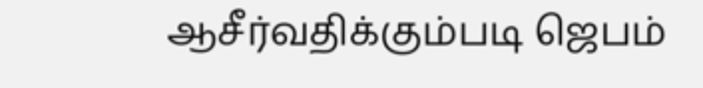ஆசீர்வதிக்கும்படி ஜெபம்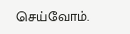செய்வோம்.